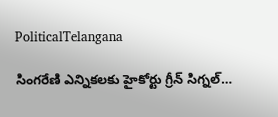PoliticalTelangana

సింగరేణి ఎన్నికలకు హైకోర్టు గ్రీన్ సిగ్నల్…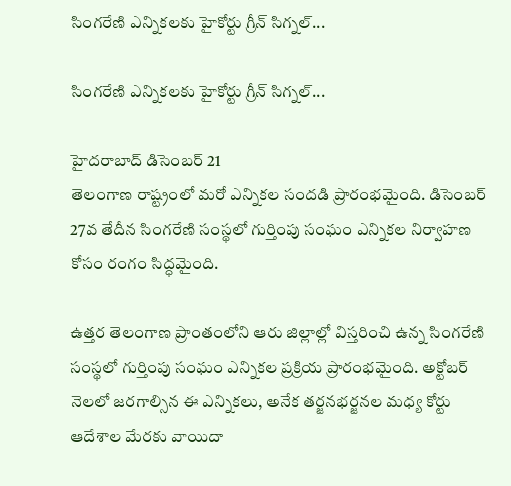సింగరేణి ఎన్నికలకు హైకోర్టు గ్రీన్ సిగ్నల్...

సింగరేణి ఎన్నికలకు హైకోర్టు గ్రీన్ సిగ్నల్...

హైదరాబాద్ డిసెంబర్ 21
తెలంగాణ రాష్ట్రంలో మరో ఎన్నికల సందడి ప్రారంభమైంది. డిసెంబర్ 27వ తేదీన సింగరేణి సంస్థలో గుర్తింపు సంఘం ఎన్నికల నిర్వాహణ కోసం రంగం సిద్ధమైంది.

ఉత్తర తెలంగాణ ప్రాంతంలోని ఆరు జిల్లాల్లో విస్తరించి ఉన్న సింగరేణి సంస్థలో గుర్తింపు సంఘం ఎన్నికల ప్రక్రియ ప్రారంభమైంది. అక్టోబర్ నెలలో జరగాల్సిన ఈ ఎన్నికలు, అనేక తర్జనభర్జనల మధ్య కోర్టు ఆదేశాల మేరకు వాయిదా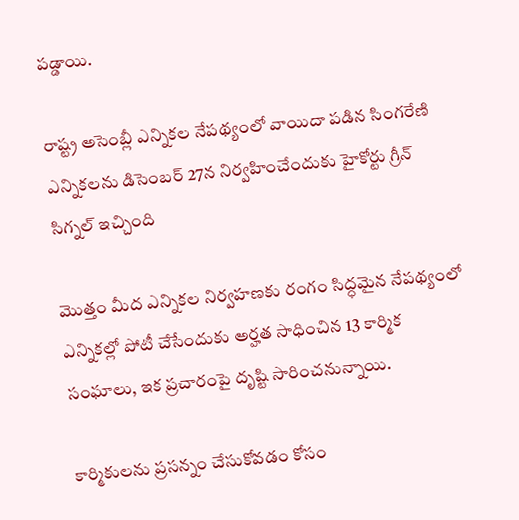పడ్డాయి.

రాష్ట్ర అసెంబ్లీ ఎన్నికల నేపథ్యంలో వాయిదా పడిన సింగరేణి ఎన్నికలను డిసెంబర్ 27న నిర్వహించేందుకు హైకోర్టు గ్రీన్ సిగ్నల్ ఇచ్చింది

మొత్తం మీద ఎన్నికల నిర్వహణకు రంగం సిద్ధమైన నేపథ్యంలో ఎన్నికల్లో పోటీ చేసేందుకు అర్హత సాధించిన 13 కార్మిక సంఘాలు, ఇక ప్రచారంపై దృష్టి సారించనున్నాయి.

కార్మికులను ప్రసన్నం చేసుకోవడం కోసం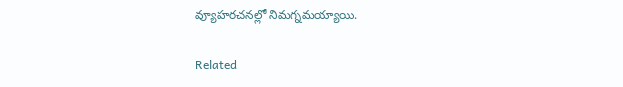వ్యూహరచనల్లో నిమగ్నమయ్యాయి.

Related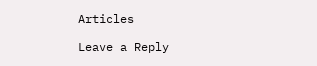Articles

Leave a Reply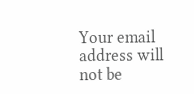Your email address will not be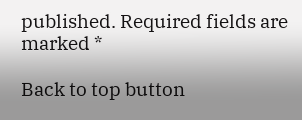published. Required fields are marked *

Back to top button